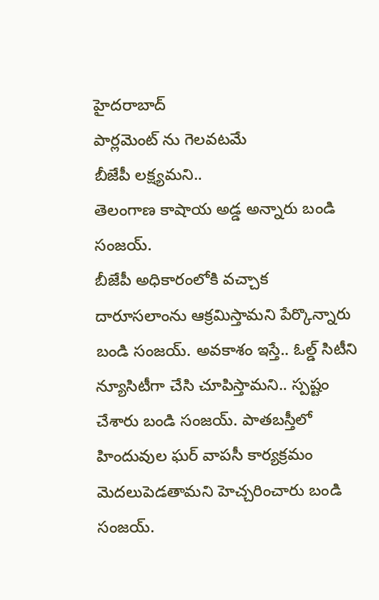హైదరాబాద్
పార్లమెంట్ ను గెలవటమే
బీజేపీ లక్ష్యమని..
తెలంగాణ కాషాయ అడ్డ అన్నారు బండి సంజయ్.
బీజేపీ అధికారంలోకి వచ్చాక దారూసలాంను ఆక్రమిస్తామని పేర్కొన్నారు బండి సంజయ్. అవకాశం ఇస్తే.. ఓల్డ్ సిటీని న్యూసిటీగా చేసి చూపిస్తామని.. స్పష్టం చేశారు బండి సంజయ్. పాతబస్తీలో హిందువుల ఘర్ వాపసీ కార్యక్రమం మెదలుపెడతామని హెచ్చరించారు బండి సంజయ్.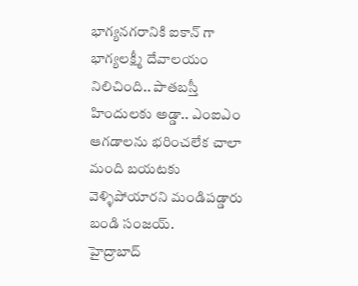భాగ్యనగరానికి ఐకాన్ గా భాగ్యలక్ష్మీ దేవాలయం నిలిచింది.. పాతబస్తీ హిందులకు అడ్డా.. ఎంఐఎం ఆగడాలను భరించలేక చాలా మంది బయటకు వెళ్ళిపోయారని మండిపడ్డారు బండి సంజయ్.
హైద్రాబాద్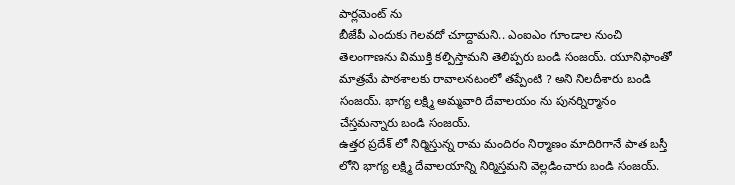పార్లమెంట్ ను
బీజేపీ ఎందుకు గెలవదో చూద్దామని.. ఎంఐఎం గూండాల నుంచి తెలంగాణను విముక్తి కల్పిస్తామని తెలిప్పరు బండి సంజయ్. యూనిఫాంతో మాత్రమే పాఠశాలకు రావాలనటంలో తప్పేంటి ? అని నిలదీశారు బండి సంజయ్. భాగ్య లక్ష్మి అమ్మవారి దేవాలయం ను పునర్నిర్మానం చేస్తమన్నారు బండి సంజయ్.
ఉత్తర ప్రదేశ్ లో నిర్మిస్తున్న రామ మందిరం నిర్మాణం మాదిరిగానే పాత బస్తీ లోని భాగ్య లక్ష్మి దేవాలయాన్ని నిర్మిస్తమని వెల్లడించారు బండి సంజయ్.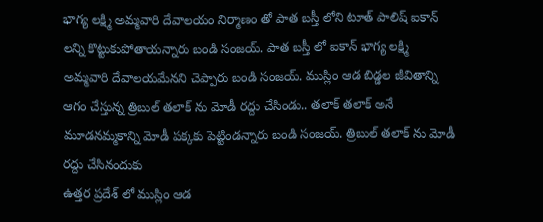భాగ్య లక్ష్మి అమ్మవారి దేవాలయం నిర్మాణం తో పాత బస్తీ లోని టూత్ పాలిష్ ఐకాన్ లన్ని కొట్టుకుపోతాయన్నారు బండి సంజయ్. పాత బస్తీ లో ఐకాన్ భాగ్య లక్ష్మి అమ్మవారి దేవాలయమేనని చెప్పారు బండి సంజయ్. ముస్లిం ఆడ బిడ్డల జీవితాన్ని ఆగం చేస్తున్న త్రిబుల్ తలాక్ ను మోడీ రద్దు చేసిండు.. తలాక్ తలాక్ అనే మూడనమ్మకాన్ని మోడీ పక్కకు పెట్టిండన్నారు బండి సంజయ్. త్రిబుల్ తలాక్ ను మోడీ రద్దు చేసినందుకు
ఉత్తర ప్రదేశ్ లో ముస్లిం ఆడ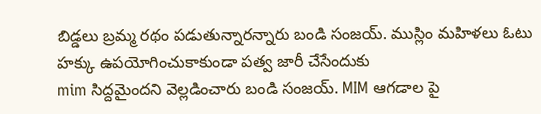బిడ్డలు బ్రమ్మ రథం పడుతున్నారన్నారు బండి సంజయ్. ముస్లిం మహిళలు ఓటు హక్కు ఉపయోగించుకాకుండా పత్వ జారీ చేసేందుకు
mim సిద్దమైందని వెల్లడించారు బండి సంజయ్. MIM ఆగడాల పై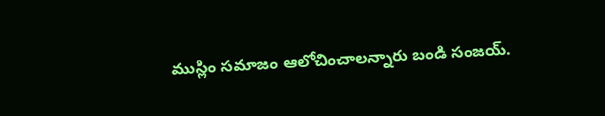ముస్లిం సమాజం ఆలోచించాలన్నారు బండి సంజయ్.